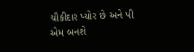ચૌકીદાર પ્યોર છે અને પી એમ બનશે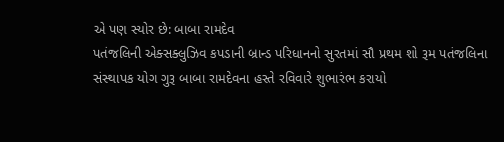એ પણ સ્યોર છે: બાબા રામદેવ
પતંજલિની એક્સક્લુઝિવ કપડાની બ્રાન્ડ પરિધાનનો સુરતમાં સૌ પ્રથમ શો રૂમ પતંજલિના સંસ્થાપક યોગ ગુરૂ બાબા રામદેવના હસ્તે રવિવારે શુભારંભ કરાયો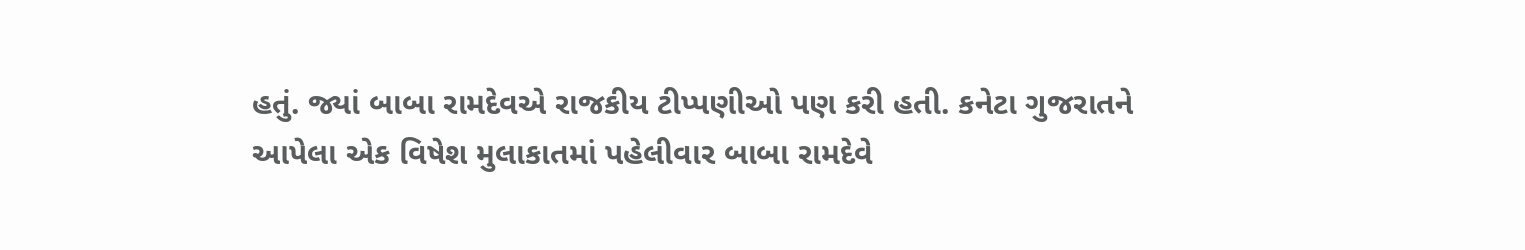હતું. જ્યાં બાબા રામદેવએ રાજકીય ટીપ્પણીઓ પણ કરી હતી. કનેટા ગુજરાતને આપેલા એક વિષેશ મુલાકાતમાં પહેલીવાર બાબા રામદેવે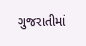ગુજરાતીમાં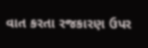વાત કરતા રજકારણ ઉપર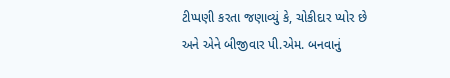ટીપ્પણી કરતા જણાવ્યું કે, ચોકીદાર પ્યોર છે અને એને બીજીવાર પી.એમ. બનવાનું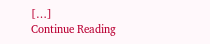[…]
Continue Reading